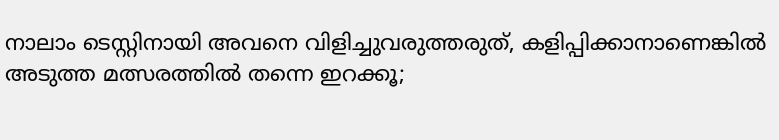നാലാം ടെസ്റ്റിനായി അവനെ വിളിച്ചുവരുത്തരുത്, കളിപ്പിക്കാനാണെങ്കില്‍ അടുത്ത മത്സരത്തില്‍ തന്നെ ഇറക്കൂ;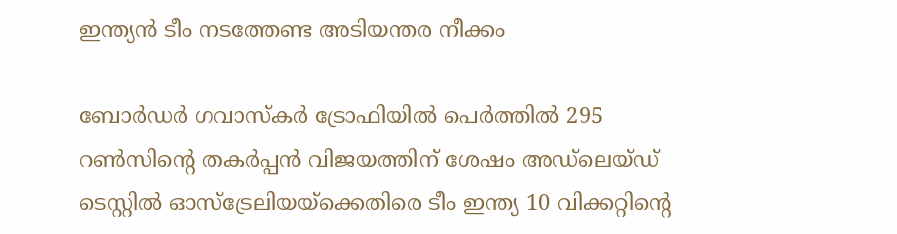ഇന്ത്യന്‍ ടീം നടത്തേണ്ട അടിയന്തര നീക്കം

ബോര്‍ഡര്‍ ഗവാസ്‌കര്‍ ട്രോഫിയില്‍ പെര്‍ത്തില്‍ 295 റണ്‍സിന്റെ തകര്‍പ്പന്‍ വിജയത്തിന് ശേഷം അഡ്ലെയ്ഡ് ടെസ്റ്റില്‍ ഓസ്ട്രേലിയയ്ക്കെതിരെ ടീം ഇന്ത്യ 10 വിക്കറ്റിന്റെ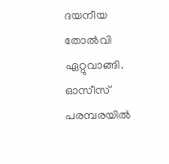ദയനീയ തോല്‍വി ഏറ്റുവാങ്ങി. ഓസീസ് പരമ്പരയില്‍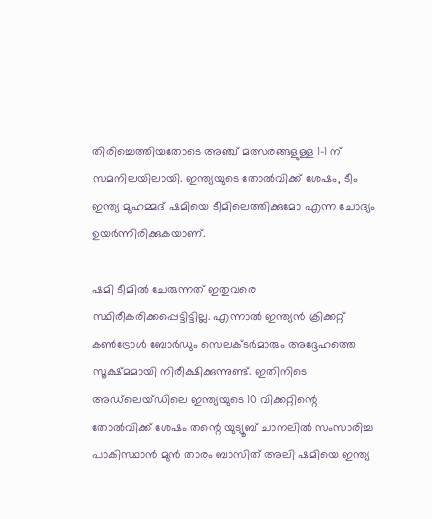തിരിച്ചെത്തിയതോടെ അഞ്ച് മത്സരങ്ങളുള്ള 1-1 ന് സമനിലയിലായി. ഇന്ത്യയുടെ തോല്‍വിക്ക് ശേഷം, ടീം ഇന്ത്യ മുഹമ്മദ് ഷമിയെ ടീമിലെത്തിക്കുമോ എന്ന ചോദ്യം ഉയര്‍ന്നിരിക്കുകയാണ്.

ഷമി ടീമില്‍ ചേരുന്നത് ഇതുവരെ സ്ഥിരീകരിക്കപ്പെട്ടിട്ടില്ല. എന്നാല്‍ ഇന്ത്യന്‍ ക്രിക്കറ്റ് കണ്‍ട്രോള്‍ ബോര്‍ഡും സെലക്ടര്‍മാരും അദ്ദേഹത്തെ സൂക്ഷ്മമായി നിരീക്ഷിക്കുന്നുണ്ട്. ഇതിനിടെ അഡ്‌ലെയ്ഡിലെ ഇന്ത്യയുടെ 10 വിക്കറ്റിന്റെ തോല്‍വിക്ക് ശേഷം തന്റെ യുട്യൂബ് ചാനലില്‍ സംസാരിച്ച പാകിസ്ഥാന്‍ മുന്‍ താരം ബാസിത് അലി ഷമിയെ ഇന്ത്യ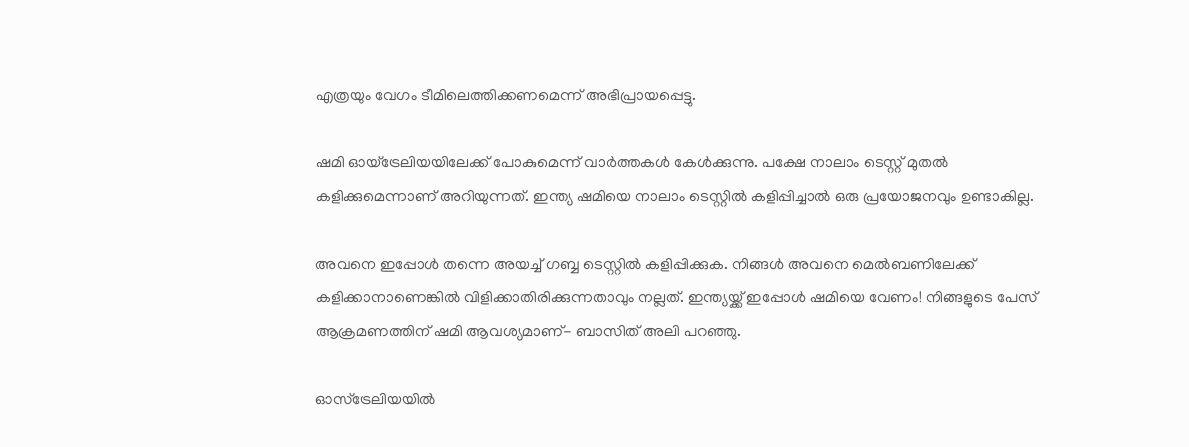എത്രയും വേഗം ടീമിലെത്തിക്കണമെന്ന് അഭിപ്രായപ്പെട്ടു.

ഷമി ഓയ്‌ട്രേലിയയിലേക്ക് പോകുമെന്ന് വാര്‍ത്തകള്‍ കേള്‍ക്കുന്നു. പക്ഷേ നാലാം ടെസ്റ്റ് മുതല്‍ കളിക്കുമെന്നാണ് അറിയുന്നത്. ഇന്ത്യ ഷമിയെ നാലാം ടെസ്റ്റില്‍ കളിപ്പിച്ചാല്‍ ഒരു പ്രയോജനവും ഉണ്ടാകില്ല.

അവനെ ഇപ്പോള്‍ തന്നെ അയച്ച് ഗബ്ബ ടെസ്റ്റില്‍ കളിപ്പിക്കുക. നിങ്ങള്‍ അവനെ മെല്‍ബണിലേക്ക് കളിക്കാനാണെങ്കില്‍ വിളിക്കാതിരിക്കുന്നതാവും നല്ലത്. ഇന്ത്യയ്ക്ക് ഇപ്പോള്‍ ഷമിയെ വേണം! നിങ്ങളുടെ പേസ് ആക്രമണത്തിന് ഷമി ആവശ്യമാണ്- ബാസിത് അലി പറഞ്ഞു.

ഓസ്ട്രേലിയയില്‍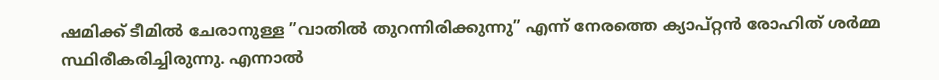ഷമിക്ക് ടീമില്‍ ചേരാനുള്ള ”വാതില്‍ തുറന്നിരിക്കുന്നു” എന്ന് നേരത്തെ ക്യാപ്റ്റന്‍ രോഹിത് ശര്‍മ്മ സ്ഥിരീകരിച്ചിരുന്നു. എന്നാല്‍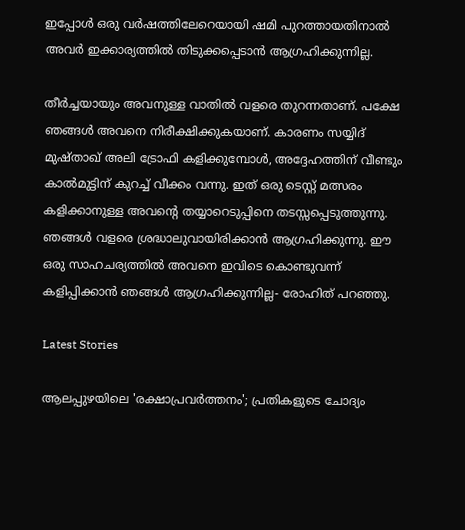ഇപ്പോള്‍ ഒരു വര്‍ഷത്തിലേറെയായി ഷമി പുറത്തായതിനാല്‍ അവര്‍ ഇക്കാര്യത്തില്‍ തിടുക്കപ്പെടാന്‍ ആഗ്രഹിക്കുന്നില്ല.

തീര്‍ച്ചയായും അവനുള്ള വാതില്‍ വളരെ തുറന്നതാണ്. പക്ഷേ ഞങ്ങള്‍ അവനെ നിരീക്ഷിക്കുകയാണ്. കാരണം സയ്യിദ് മുഷ്താഖ് അലി ട്രോഫി കളിക്കുമ്പോള്‍, അദ്ദേഹത്തിന് വീണ്ടും കാല്‍മുട്ടിന് കുറച്ച് വീക്കം വന്നു. ഇത് ഒരു ടെസ്റ്റ് മത്സരം കളിക്കാനുള്ള അവന്റെ തയ്യാറെടുപ്പിനെ തടസ്സപ്പെടുത്തുന്നു. ഞങ്ങള്‍ വളരെ ശ്രദ്ധാലുവായിരിക്കാന്‍ ആഗ്രഹിക്കുന്നു. ഈ ഒരു സാഹചര്യത്തില്‍ അവനെ ഇവിടെ കൊണ്ടുവന്ന് കളിപ്പിക്കാന്‍ ഞങ്ങള്‍ ആഗ്രഹിക്കുന്നില്ല- രോഹിത് പറഞ്ഞു.

Latest Stories

ആലപ്പുഴയിലെ 'രക്ഷാപ്രവർത്തനം'; പ്രതികളുടെ ചോദ്യം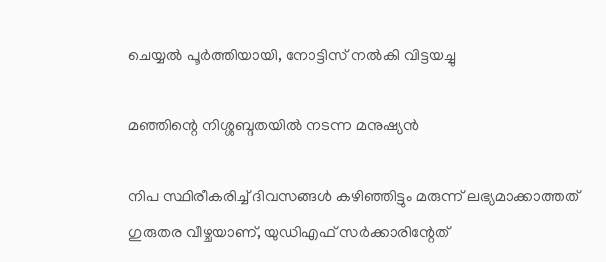ചെയ്യൽ പൂർത്തിയായി, നോട്ടിസ് നൽകി വിട്ടയച്ചു

മഞ്ഞിന്റെ നിശ്ശബ്ദതയിൽ നടന്ന മനുഷ്യൻ

നിപ സ്ഥിരീകരിച്ച് ദിവസങ്ങൾ കഴിഞ്ഞിട്ടും മരുന്ന് ലഭ്യമാക്കാത്തത് ഗുരുതര വീഴ്ചയാണ്, യുഡിഎഫ് സർക്കാരിന്റേത്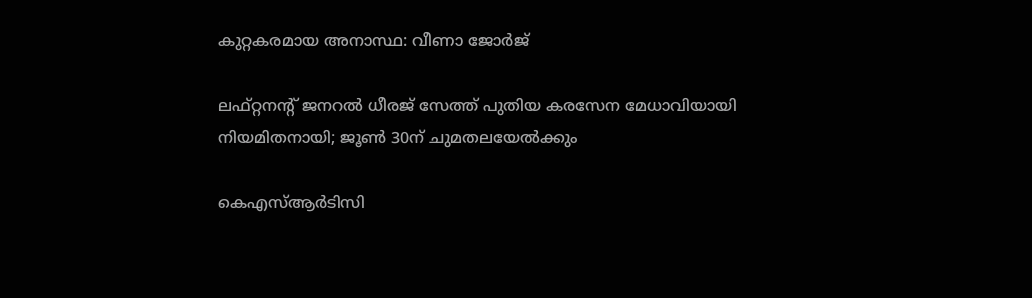കുറ്റകരമായ അനാസ്ഥ: വീണാ ജോർജ്

ലഫ്റ്റനന്റ് ജനറൽ ധീരജ് സേത്ത് പുതിയ കരസേന മേധാവിയായി നിയമിതനായി; ജൂൺ 30ന് ചുമതലയേൽക്കും

കെഎസ്ആർടിസി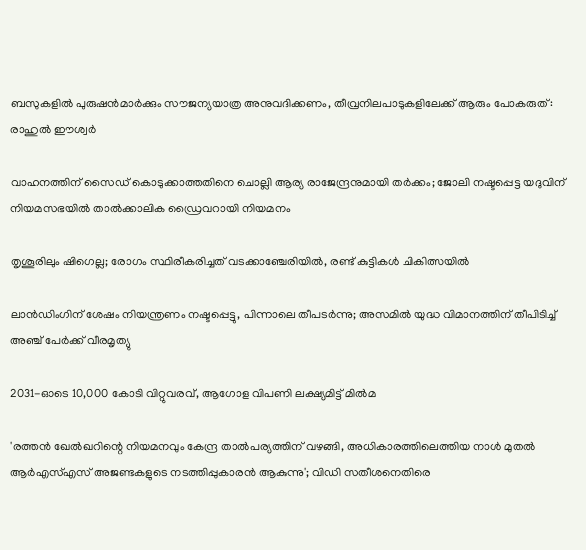ബസുകളിൽ പുരുഷൻമാർക്കും സൗജന്യയാത്ര അനുവദിക്കണം, തീവ്രനിലപാടുകളിലേക്ക് ആരും പോകരുത്: രാഹുൽ ഈശ്വർ

വാഹനത്തിന് സൈഡ് കൊടുക്കാത്തതിനെ ചൊല്ലി ആര്യ രാജേന്ദ്രനുമായി തർക്കം; ജോലി നഷ്ടപ്പെട്ട യദുവിന് നിയമസഭയിൽ താൽക്കാലിക ഡ്രൈവറായി നിയമനം

തൃശൂരിലും ഷിഗെല്ല; രോഗം സ്ഥിരീകരിച്ചത് വടക്കാഞ്ചേരിയിൽ, രണ്ട് കുട്ടികൾ ചികിത്സയിൽ

ലാൻഡിംഗിന് ശേഷം നിയന്ത്രണം നഷ്ടപ്പെട്ടു, പിന്നാലെ തീപടർന്നു; അസമിൽ യുദ്ധ വിമാനത്തിന് തീപിടിച്ച് അഞ്ച് പേർക്ക് വീരമൃത്യു

2031-ഓടെ 10,000 കോടി വിറ്റുവരവ്, ആഗോള വിപണി ലക്ഷ്യമിട്ട് മിൽമ

'രത്തൻ ഖേൽഖറിന്റെ നിയമനവും കേന്ദ്ര താൽപര്യത്തിന് വഴങ്ങി, അധികാരത്തിലെത്തിയ നാൾ മുതൽ ആർഎസ്എസ് അജണ്ടകളുടെ നടത്തിപ്പുകാരൻ ആകുന്നു'; വിഡി സതീശനെതിരെ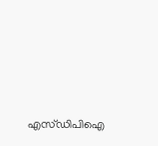എസ്ഡിപിഐ